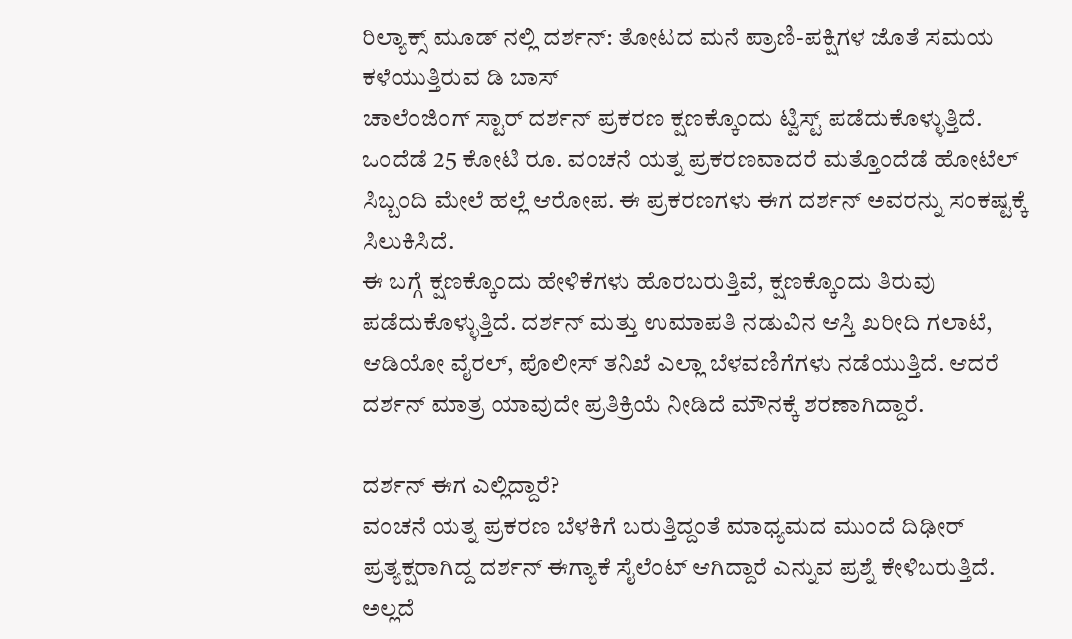ರಿಲ್ಯಾಕ್ಸ್ ಮೂಡ್ ನಲ್ಲಿ ದರ್ಶನ್: ತೋಟದ ಮನೆ ಪ್ರಾಣಿ-ಪಕ್ಷಿಗಳ ಜೊತೆ ಸಮಯ ಕಳೆಯುತ್ತಿರುವ ಡಿ ಬಾಸ್
ಚಾಲೆಂಜಿಂಗ್ ಸ್ಟಾರ್ ದರ್ಶನ್ ಪ್ರಕರಣ ಕ್ಷಣಕ್ಕೊಂದು ಟ್ವಿಸ್ಟ್ ಪಡೆದುಕೊಳ್ಳುತ್ತಿದೆ. ಒಂದೆಡೆ 25 ಕೋಟಿ ರೂ. ವಂಚನೆ ಯತ್ನ ಪ್ರಕರಣವಾದರೆ ಮತ್ತೊಂದೆಡೆ ಹೋಟೆಲ್ ಸಿಬ್ಬಂದಿ ಮೇಲೆ ಹಲ್ಲೆ ಆರೋಪ. ಈ ಪ್ರಕರಣಗಳು ಈಗ ದರ್ಶನ್ ಅವರನ್ನು ಸಂಕಷ್ಟಕ್ಕೆ ಸಿಲುಕಿಸಿದೆ.
ಈ ಬಗ್ಗೆ ಕ್ಷಣಕ್ಕೊಂದು ಹೇಳಿಕೆಗಳು ಹೊರಬರುತ್ತಿವೆ, ಕ್ಷಣಕ್ಕೊಂದು ತಿರುವು ಪಡೆದುಕೊಳ್ಳುತ್ತಿದೆ. ದರ್ಶನ್ ಮತ್ತು ಉಮಾಪತಿ ನಡುವಿನ ಆಸ್ತಿ ಖರೀದಿ ಗಲಾಟೆ, ಆಡಿಯೋ ವೈರಲ್, ಪೊಲೀಸ್ ತನಿಖೆ ಎಲ್ಲಾ ಬೆಳವಣಿಗೆಗಳು ನಡೆಯುತ್ತಿದೆ. ಆದರೆ ದರ್ಶನ್ ಮಾತ್ರ ಯಾವುದೇ ಪ್ರತಿಕ್ರಿಯೆ ನೀಡಿದೆ ಮೌನಕ್ಕೆ ಶರಣಾಗಿದ್ದಾರೆ.

ದರ್ಶನ್ ಈಗ ಎಲ್ಲಿದ್ದಾರೆ?
ವಂಚನೆ ಯತ್ನ ಪ್ರಕರಣ ಬೆಳಕಿಗೆ ಬರುತ್ತಿದ್ದಂತೆ ಮಾಧ್ಯಮದ ಮುಂದೆ ದಿಢೀರ್ ಪ್ರತ್ಯಕ್ಷರಾಗಿದ್ದ ದರ್ಶನ್ ಈಗ್ಯಾಕೆ ಸೈಲೆಂಟ್ ಆಗಿದ್ದಾರೆ ಎನ್ನುವ ಪ್ರಶ್ನೆ ಕೇಳಿಬರುತ್ತಿದೆ. ಅಲ್ಲದೆ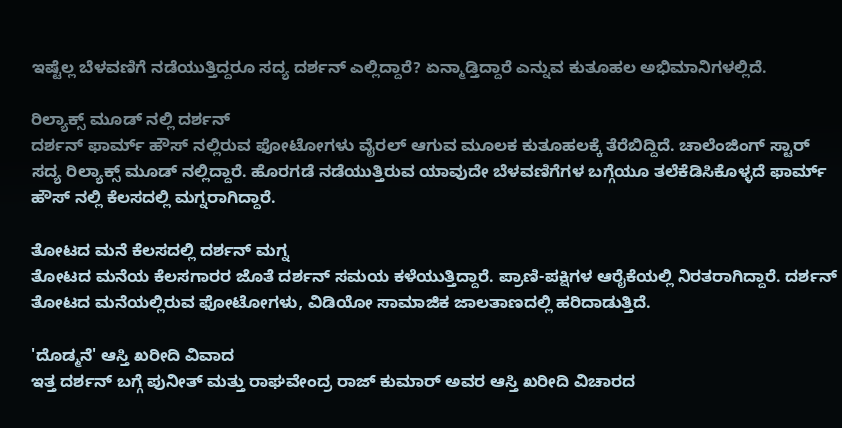ಇಷ್ಟೆಲ್ಲ ಬೆಳವಣಿಗೆ ನಡೆಯುತ್ತಿದ್ದರೂ ಸದ್ಯ ದರ್ಶನ್ ಎಲ್ಲಿದ್ದಾರೆ? ಏನ್ಮಾಡ್ತಿದ್ದಾರೆ ಎನ್ನುವ ಕುತೂಹಲ ಅಭಿಮಾನಿಗಳಲ್ಲಿದೆ.

ರಿಲ್ಯಾಕ್ಸ್ ಮೂಡ್ ನಲ್ಲಿ ದರ್ಶನ್
ದರ್ಶನ್ ಫಾರ್ಮ್ ಹೌಸ್ ನಲ್ಲಿರುವ ಫೋಟೋಗಳು ವೈರಲ್ ಆಗುವ ಮೂಲಕ ಕುತೂಹಲಕ್ಕೆ ತೆರೆಬಿದ್ದಿದೆ. ಚಾಲೆಂಜಿಂಗ್ ಸ್ಟಾರ್ ಸದ್ಯ ರಿಲ್ಯಾಕ್ಸ್ ಮೂಡ್ ನಲ್ಲಿದ್ದಾರೆ. ಹೊರಗಡೆ ನಡೆಯುತ್ತಿರುವ ಯಾವುದೇ ಬೆಳವಣಿಗೆಗಳ ಬಗ್ಗೆಯೂ ತಲೆಕೆಡಿಸಿಕೊಳ್ಳದೆ ಫಾರ್ಮ್ ಹೌಸ್ ನಲ್ಲಿ ಕೆಲಸದಲ್ಲಿ ಮಗ್ನರಾಗಿದ್ದಾರೆ.

ತೋಟದ ಮನೆ ಕೆಲಸದಲ್ಲಿ ದರ್ಶನ್ ಮಗ್ನ
ತೋಟದ ಮನೆಯ ಕೆಲಸಗಾರರ ಜೊತೆ ದರ್ಶನ್ ಸಮಯ ಕಳೆಯುತ್ತಿದ್ದಾರೆ. ಪ್ರಾಣಿ-ಪಕ್ಷಿಗಳ ಆರೈಕೆಯಲ್ಲಿ ನಿರತರಾಗಿದ್ದಾರೆ. ದರ್ಶನ್ ತೋಟದ ಮನೆಯಲ್ಲಿರುವ ಫೋಟೋಗಳು, ವಿಡಿಯೋ ಸಾಮಾಜಿಕ ಜಾಲತಾಣದಲ್ಲಿ ಹರಿದಾಡುತ್ತಿದೆ.

'ದೊಡ್ಮನೆ' ಆಸ್ತಿ ಖರೀದಿ ವಿವಾದ
ಇತ್ತ ದರ್ಶನ್ ಬಗ್ಗೆ ಪುನೀತ್ ಮತ್ತು ರಾಘವೇಂದ್ರ ರಾಜ್ ಕುಮಾರ್ ಅವರ ಆಸ್ತಿ ಖರೀದಿ ವಿಚಾರದ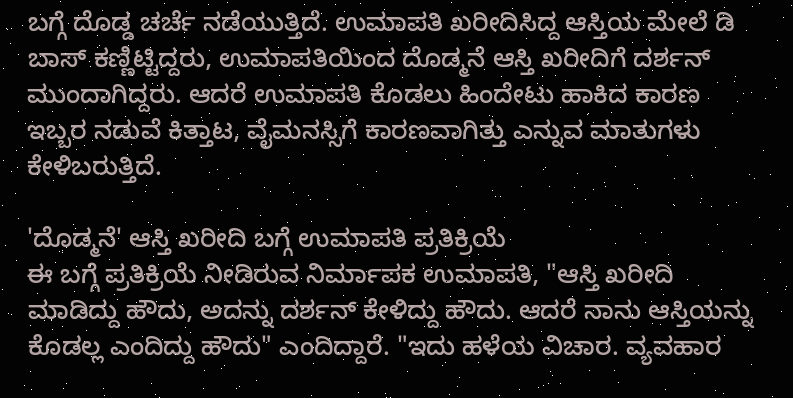ಬಗ್ಗೆ ದೊಡ್ಡ ಚರ್ಚೆ ನಡೆಯುತ್ತಿದೆ. ಉಮಾಪತಿ ಖರೀದಿಸಿದ್ದ ಆಸ್ತಿಯ ಮೇಲೆ ಡಿ ಬಾಸ್ ಕಣ್ಣಿಟ್ಟಿದ್ದರು, ಉಮಾಪತಿಯಿಂದ ದೊಡ್ಮನೆ ಆಸ್ತಿ ಖರೀದಿಗೆ ದರ್ಶನ್ ಮುಂದಾಗಿದ್ದರು. ಆದರೆ ಉಮಾಪತಿ ಕೊಡಲು ಹಿಂದೇಟು ಹಾಕಿದ ಕಾರಣ ಇಬ್ಬರ ನಡುವೆ ಕಿತ್ತಾಟ, ವೈಮನಸ್ಸಿಗೆ ಕಾರಣವಾಗಿತ್ತು ಎನ್ನುವ ಮಾತುಗಳು ಕೇಳಿಬರುತ್ತಿದೆ.

'ದೊಡ್ಮನೆ' ಆಸ್ತಿ ಖರೀದಿ ಬಗ್ಗೆ ಉಮಾಪತಿ ಪ್ರತಿಕ್ರಿಯೆ
ಈ ಬಗ್ಗೆ ಪ್ರತಿಕ್ರಿಯೆ ನೀಡಿರುವ ನಿರ್ಮಾಪಕ ಉಮಾಪತಿ, "ಆಸ್ತಿ ಖರೀದಿ ಮಾಡಿದ್ದು ಹೌದು, ಅದನ್ನು ದರ್ಶನ್ ಕೇಳಿದ್ದು ಹೌದು. ಆದರೆ ನಾನು ಆಸ್ತಿಯನ್ನು ಕೊಡಲ್ಲ ಎಂದಿದ್ದು ಹೌದು" ಎಂದಿದ್ದಾರೆ. "ಇದು ಹಳೆಯ ವಿಚಾರ. ವ್ಯವಹಾರ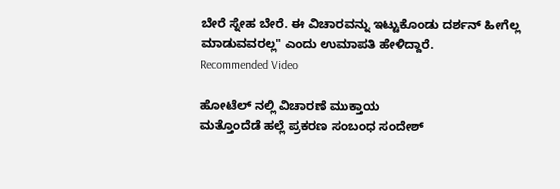ಬೇರೆ ಸ್ನೇಹ ಬೇರೆ. ಈ ವಿಚಾರವನ್ನು ಇಟ್ಟುಕೊಂಡು ದರ್ಶನ್ ಹೀಗೆಲ್ಲ ಮಾಡುವವರಲ್ಲ" ಎಂದು ಉಮಾಪತಿ ಹೇಳಿದ್ದಾರೆ.
Recommended Video

ಹೋಟೆಲ್ ನಲ್ಲಿ ವಿಚಾರಣೆ ಮುಕ್ತಾಯ
ಮತ್ತೊಂದೆಡೆ ಹಲ್ಲೆ ಪ್ರಕರಣ ಸಂಬಂಧ ಸಂದೇಶ್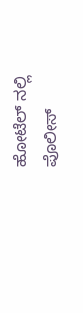ಹೋಟೆಲ್ ನಲ್ಲಿ ಪೊಲೀಸ್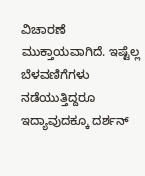ವಿಚಾರಣೆ ಮುಕ್ತಾಯವಾಗಿದೆ. ಇಷ್ಟೆಲ್ಲ ಬೆಳವಣಿಗೆಗಳು ನಡೆಯುತ್ತಿದ್ದರೂ ಇದ್ಯಾವುದಕ್ಕೂ ದರ್ಶನ್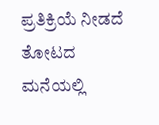ಪ್ರತಿಕ್ರಿಯೆ ನೀಡದೆ ತೋಟದ ಮನೆಯಲ್ಲಿ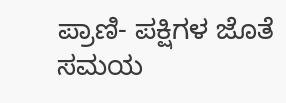ಪ್ರಾಣಿ- ಪಕ್ಷಿಗಳ ಜೊತೆ ಸಮಯ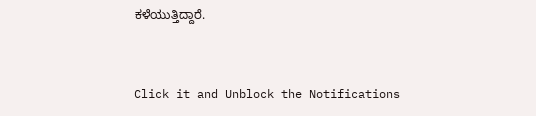ಕಳೆಯುತ್ತಿದ್ದಾರೆ.


Click it and Unblock the Notifications